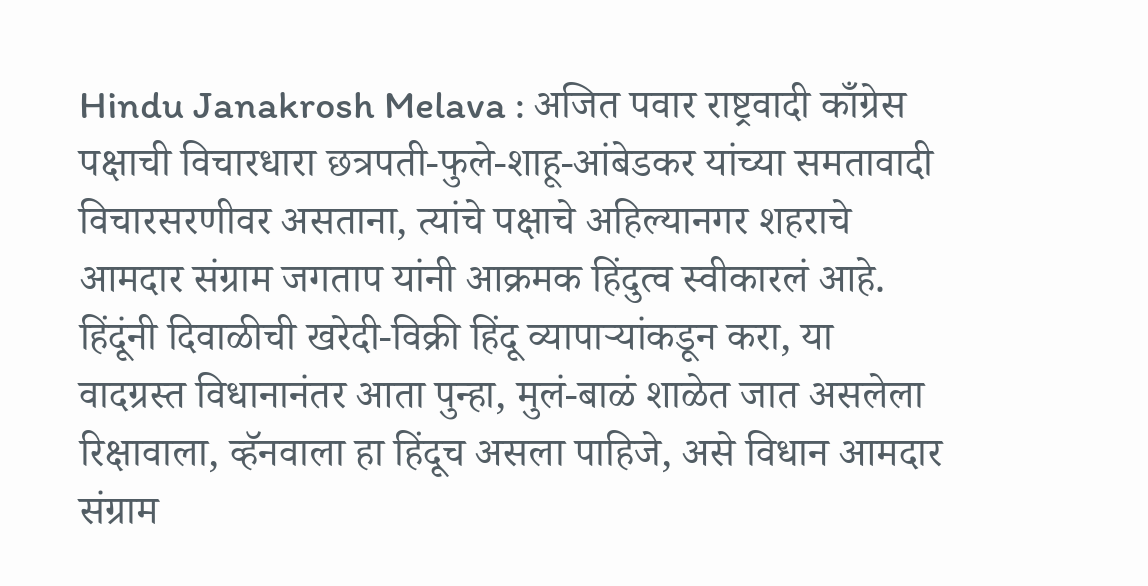Hindu Janakrosh Melava : अजित पवार राष्ट्रवादी काँग्रेस पक्षाची विचारधारा छत्रपती-फुले-शाहू-आंबेडकर यांच्या समतावादी विचारसरणीवर असताना, त्यांचे पक्षाचे अहिल्यानगर शहराचे आमदार संग्राम जगताप यांनी आक्रमक हिंदुत्व स्वीकारलं आहे.
हिंदूंनी दिवाळीची खरेदी-विक्री हिंदू व्यापाऱ्यांकडून करा, या वादग्रस्त विधानानंतर आता पुन्हा, मुलं-बाळं शाळेत जात असलेला रिक्षावाला, व्हॅनवाला हा हिंदूच असला पाहिजे, असे विधान आमदार संग्राम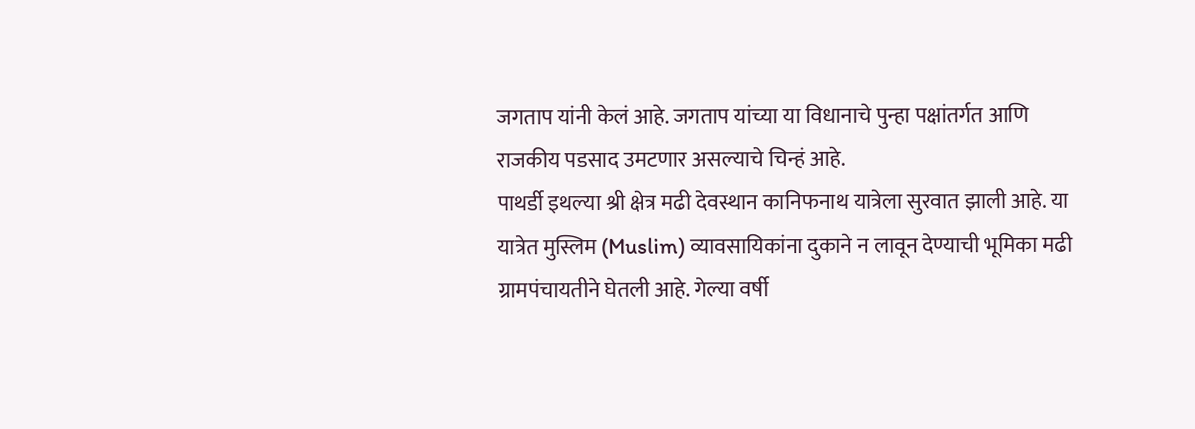जगताप यांनी केलं आहे. जगताप यांच्या या विधानाचे पुन्हा पक्षांतर्गत आणि राजकीय पडसाद उमटणार असल्याचे चिन्हं आहे.
पाथर्डी इथल्या श्री क्षेत्र मढी देवस्थान कानिफनाथ यात्रेला सुरवात झाली आहे. या यात्रेत मुस्लिम (Muslim) व्यावसायिकांना दुकाने न लावून देण्याची भूमिका मढी ग्रामपंचायतीने घेतली आहे. गेल्या वर्षी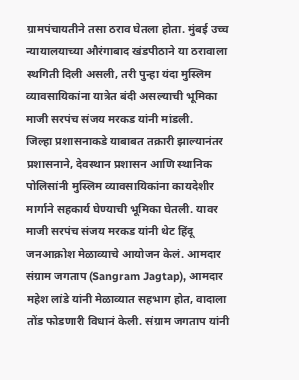ग्रामपंचायतीने तसा ठराव घेतला होता. मुंबई उच्च न्यायालयाच्या औरंगाबाद खंडपीठाने या ठरावाला स्थगिती दिली असली, तरी पुन्हा यंदा मुस्लिम व्यावसायिकांना यात्रेत बंदी असल्याची भूमिका माजी सरपंच संजय मरकड यांनी मांडली.
जिल्हा प्रशासनाकडे याबाबत तक्रारी झाल्यानंतर प्रशासनाने, देवस्थान प्रशासन आणि स्थानिक पोलिसांनी मुस्लिम व्यावसायिकांना कायदेशीर मार्गाने सहकार्य घेण्याची भूमिका घेतली. यावर माजी सरपंच संजय मरकड यांनी थेट हिंदू जनआक्रोश मेळाव्याचे आयोजन केलं. आमदार संग्राम जगताप (Sangram Jagtap), आमदार महेश लांडे यांनी मेळाव्यात सहभाग होत, वादाला तोंड फोडणारी विधानं केली. संग्राम जगताप यांनी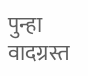पुन्हा वादग्रस्त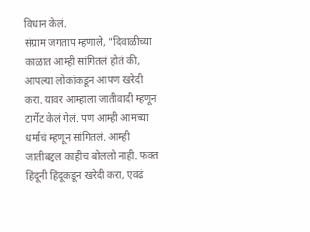विधान केलं.
संग्राम जगताप म्हणाले, "दिवाळीच्या काळात आम्ही सांगितलं होतं की, आपल्या लोकांकडून आपण खरेदी करा. यावर आम्हाला जातीवादी म्हणून टार्गेट केलं गेलं. पण आम्ही आमच्या धर्माचं म्हणून सांगितलं. आम्ही जातीबद्दल काहीच बोललो नाही. फक्त हिंदूनी हिंदूकडून खरेदी करा, एवढं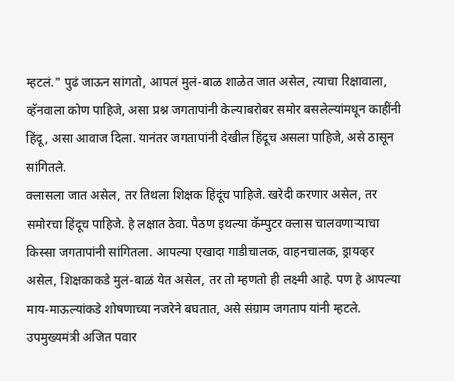म्हटलं." पुढं जाऊन सांगतो, आपलं मुलं-बाळ शाळेत जात असेल, त्याचा रिक्षावाला, व्हॅनवाला कोण पाहिजे, असा प्रश्न जगतापांनी केल्याबरोबर समोर बसलेल्यांमधून काहींनी हिंदू, असा आवाज दिला. यानंतर जगतापांनी देखील हिंदूच असला पाहिजे, असे ठासून सांगितले.
क्लासला जात असेल, तर तिथला शिक्षक हिंदूंच पाहिजे. खरेदी करणार असेल, तर समोरचा हिंदूच पाहिजे. हे लक्षात ठेवा. पैठण इथल्या कॅम्पुटर क्लास चालवणाऱ्याचा किस्सा जगतापांनी सांगितला. आपल्या एखादा गाडीचालक, वाहनचालक, ड्रायव्हर असेल, शिक्षकाकडे मुलं-बाळं येत असेल, तर तो म्हणतो ही लक्ष्मी आहे. पण हे आपल्या माय-माऊल्यांकडे शोषणाच्या नजरेने बघतात, असे संग्राम जगताप यांनी म्हटले.
उपमुख्यमंत्री अजित पवार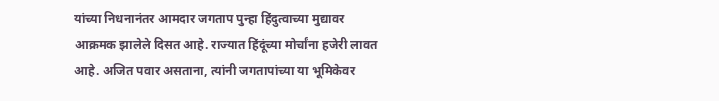यांच्या निधनानंतर आमदार जगताप पुन्हा हिंदुत्वाच्या मुद्यावर आक्रमक झालेले दिसत आहे. राज्यात हिंदूंच्या मोर्चांना हजेरी लावत आहे. अजित पवार असताना, त्यांनी जगतापांच्या या भूमिकेवर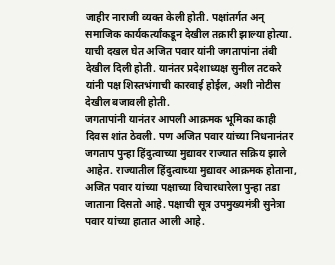जाहीर नाराजी व्यक्त केली होती. पक्षांतर्गत अन् समाजिक कार्यकर्त्यांकडून देखील तक्रारी झाल्या होत्या. याची दखल घेत अजित पवार यांनी जगतापांना तंबी देखील दिली होती. यानंतर प्रदेशाध्यक्ष सुनील तटकरे यांनी पक्ष शिस्तभंगाची कारवाई होईल, अशी नोटीस देखील बजावली होती.
जगतापांनी यानंतर आपली आक्रमक भूमिका काही दिवस शांत ठेवली. पण अजित पवार यांच्या निधनानंतर जगताप पुन्हा हिंदुत्वाच्या मुद्यावर राज्यात सक्रिय झाले आहेत. राज्यातील हिंदुत्वाच्या मुद्यावर आक्रमक होताना, अजित पवार यांच्या पक्षाच्या विचारधारेला पुन्हा तडा जाताना दिसतो आहे. पक्षाची सूत्र उपमुख्यमंत्री सुनेत्रा पवार यांच्या हातात आली आहे.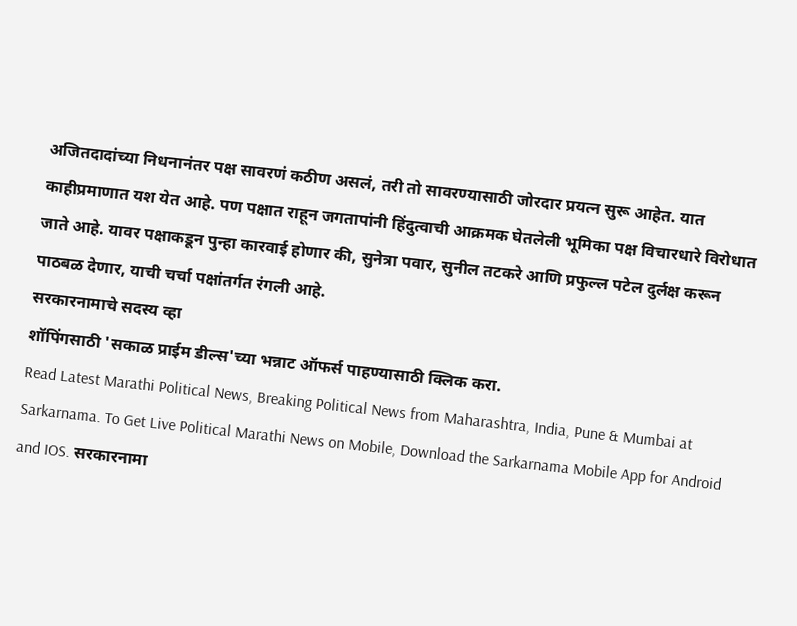अजितदादांच्या निधनानंतर पक्ष सावरणं कठीण असलं, तरी तो सावरण्यासाठी जोरदार प्रयत्न सुरू आहेत. यात काहीप्रमाणात यश येत आहे. पण पक्षात राहून जगतापांनी हिंदुत्वाची आक्रमक घेतलेली भूमिका पक्ष विचारधारे विरोधात जाते आहे. यावर पक्षाकडून पुन्हा कारवाई होणार की, सुनेत्रा पवार, सुनील तटकरे आणि प्रफुल्ल पटेल दुर्लक्ष करून पाठबळ देणार, याची चर्चा पक्षांतर्गत रंगली आहे.
सरकारनामाचे सदस्य व्हा
शॉपिंगसाठी 'सकाळ प्राईम डील्स'च्या भन्नाट ऑफर्स पाहण्यासाठी क्लिक करा.
Read Latest Marathi Political News, Breaking Political News from Maharashtra, India, Pune & Mumbai at Sarkarnama. To Get Live Political Marathi News on Mobile, Download the Sarkarnama Mobile App for Android and IOS. सरकारनामा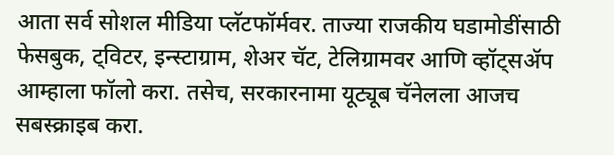आता सर्व सोशल मीडिया प्लॅटफॉर्मवर. ताज्या राजकीय घडामोडींसाठी फेसबुक, ट्विटर, इन्स्टाग्राम, शेअर चॅट, टेलिग्रामवर आणि व्हॉट्सॲप आम्हाला फॉलो करा. तसेच, सरकारनामा यूट्यूब चॅनेलला आजच सबस्क्राइब करा.